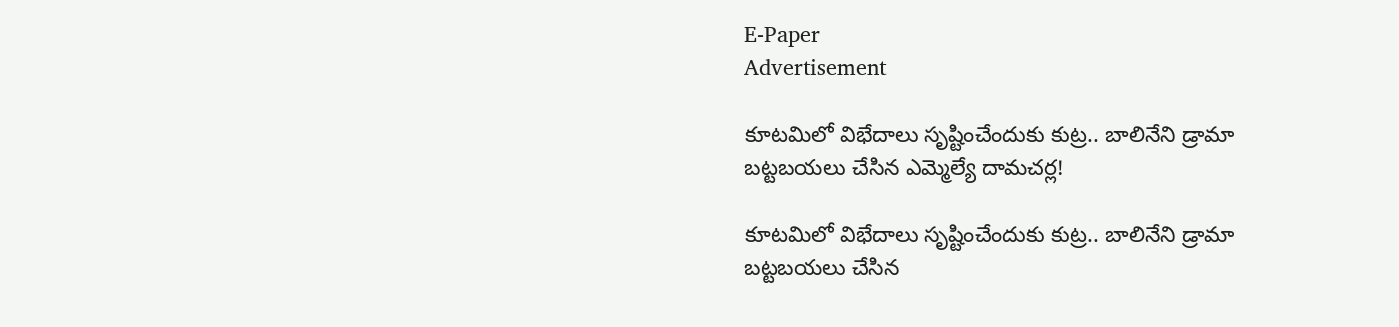E-Paper
Advertisement

కూటమిలో విభేదాలు సృష్టించేందుకు కుట్ర.. బాలినేని డ్రామా బట్టబయలు చేసిన ఎమ్మెల్యే దామచర్ల!

కూటమిలో విభేదాలు సృష్టించేందుకు కుట్ర.. బాలినేని డ్రామా బట్టబయలు చేసిన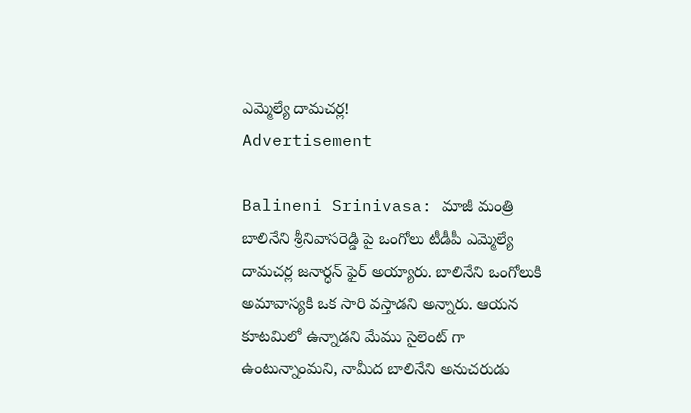ఎమ్మెల్యే దామచర్ల!
Advertisement

Balineni Srinivasa: మాజీ మంత్రి బాలినేని శ్రీనివాసరెడ్డి పై ఒంగోలు టీడీపీ ఎమ్మెల్యే దామచర్ల జనార్ధన్ ఫైర్ అయ్యారు. బాలినేని ఒంగోలుకి అమావాస్యకి ఒక సారి వస్తాడని అన్నారు. ఆయన కూటమిలో ఉన్నాడని మేము సైలెంట్ గా ఉంటున్నాం‌మని, నామీద బాలినేని అనుచరుడు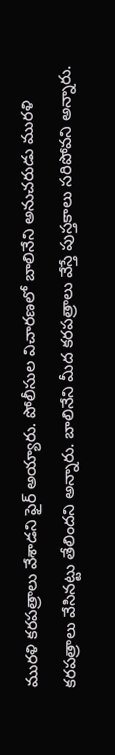మురళి కరపత్రాలు వేశాడని ఫైర్ అయ్యారు. పోలీసుల విచారణలో బాలినేని అనుచరుడు మురళి కరపత్రాలు వేసినట్టు తేలిందని అన్నారు. బాలినేని మీద కరపత్రాలు వేస్తే పుస్తకాలు సరిపోవని అన్నారు.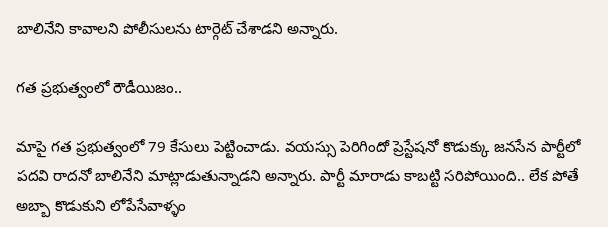బాలినేని కావాలని పోలీసులను టార్గెట్ చేశాడని అన్నారు.

గత ప్రభుత్వంలో రౌడీయిజం..

మాపై గత ప్రభుత్వంలో 79 కేసులు పెట్టించాడు. వయస్సు పెరిగిందో ప్రెస్టేషనో కొడుక్కు జనసేన పార్టీలో పదవి రాదనో బాలినేని మాట్లాడుతున్నాడని అన్నారు. పార్టీ మారాడు కాబట్టి సరిపోయింది.. లేక పోతే అబ్బా కొడుకుని లోపేసేవాళ్ళం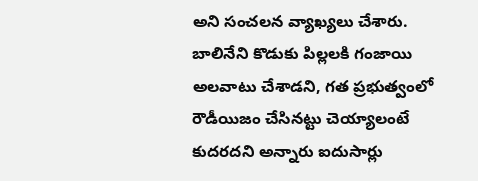అని సంచలన వ్యాఖ్యలు చేశారు. బాలినేని కొడుకు పిల్లలకి గంజాయి అలవాటు చేశాడని, గత ప్రభుత్వంలో రౌడీయిజం చేసినట్టు చెయ్యాలంటే కుదరదని అన్నారు ఐదుసార్లు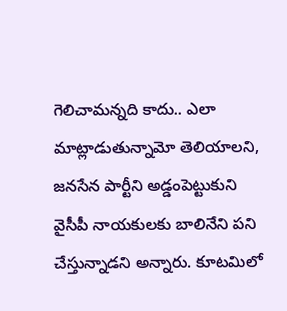గెలిచామన్నది కాదు.. ఎలా మాట్లాడుతున్నామో తెలియాలని, జనసేన పార్టీని అడ్డంపెట్టుకుని వైసీపీ నాయకులకు బాలినేని పని చేస్తున్నాడని అన్నారు. కూటమిలో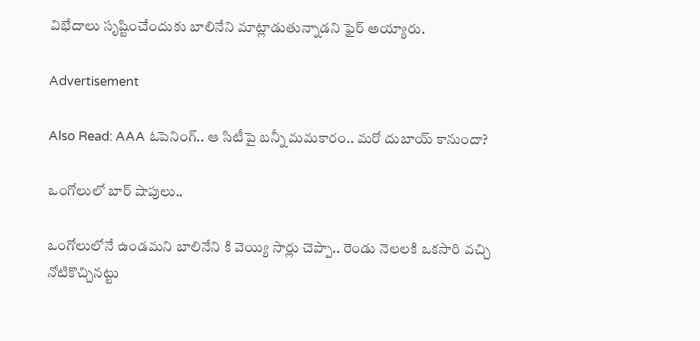విభేదాలు సృష్టించేందుకు బాలినేని మాట్లాడుతున్నాడని ఫైర్ అయ్యారు.

Advertisement

Also Read: AAA ఓపెనింగ్.. ఆ సిటీపై బన్నీ మమకారం.. మరో దుబాయ్ కానుందా?

ఒంగోలులో బార్ షాపులు..

ఒంగోలులోనే ఉండమని బాలినేని కి వెయ్యి సార్లు చెప్పా.. రెండు నెలలకి ఒకసారి వచ్చి నోటికొచ్చినట్టు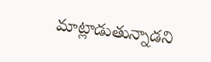మాట్లాడుతున్నాడని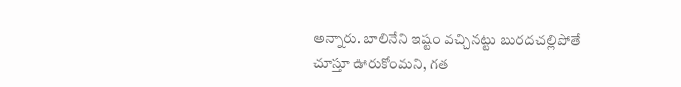అన్నారు. బాలినేని ఇష్టం వచ్చినట్టు బురదచల్లిపోతే చూస్తూ ఊరుకోంమని, గత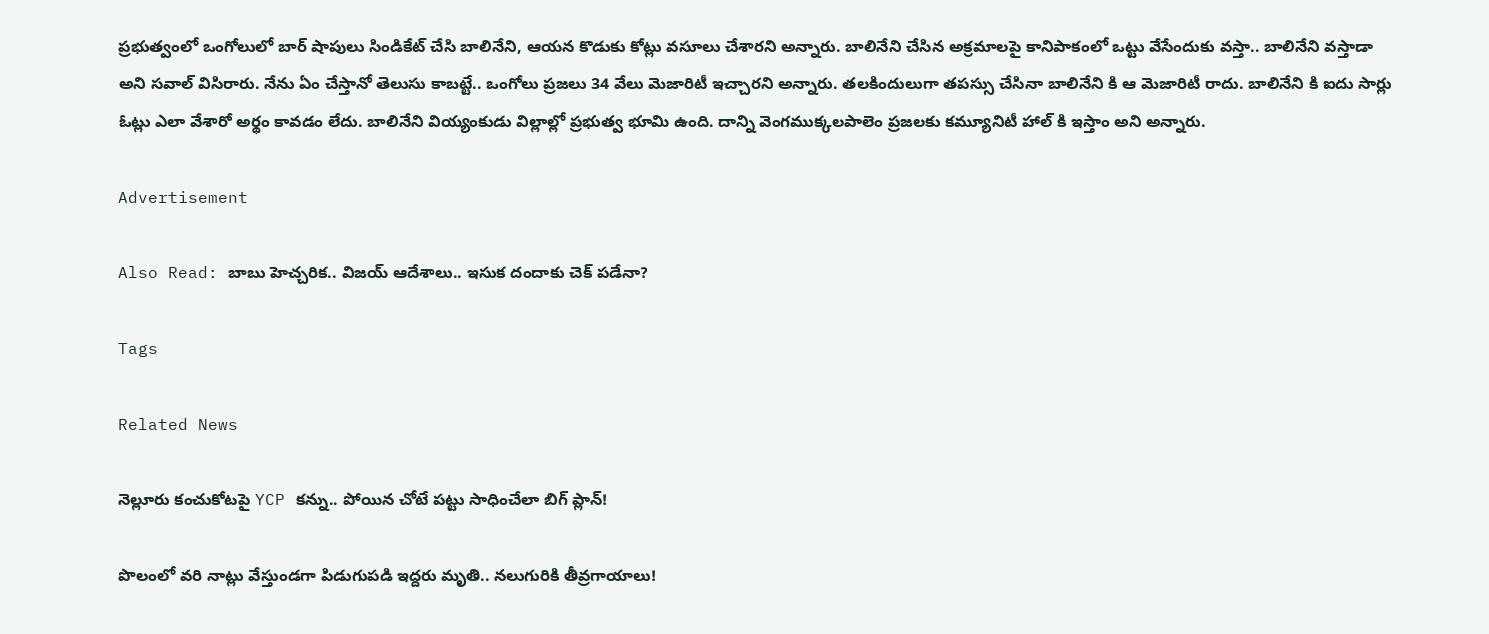ప్రభుత్వంలో ఒంగోలులో బార్ షాపులు సిండికేట్ చేసి బాలినేని, ఆయన కొడుకు కోట్లు వసూలు చేశారని అన్నారు. బాలినేని చేసిన అక్రమాలపై కానిపాకంలో ఒట్టు వేసేందుకు వస్తా.. బాలినేని వస్తాడా అని సవాల్ విసిరారు. నేను ఏం చేస్తానో తెలుసు కాబట్టే.. ఒంగోలు ప్రజలు 34 వేలు మెజారిటీ ఇచ్చారని అన్నారు. తలకిందులుగా తపస్సు చేసినా బాలినేని కి ఆ మెజారిటీ రాదు. బాలినేని కి ఐదు సార్లు ఓట్లు ఎలా వేశారో అర్థం కావడం లేదు. బాలినేని వియ్యంకుడు విల్లాల్లో ప్రభుత్వ భూమి ఉంది‌. దాన్ని వెంగముక్కలపాలెం ప్రజలకు కమ్యూనిటీ హాల్ కి ఇస్తాం అని అన్నారు.

Advertisement

Also Read: బాబు హెచ్చరిక.. విజయ్ ఆదేశాలు.. ఇసుక దందాకు చెక్ పడేనా?

Tags

Related News

నెల్లూరు కంచుకోటపై YCP కన్ను.. పోయిన చోటే పట్టు సాధించేలా బిగ్ ప్లాన్!

పొలంలో వరి నాట్లు వేస్తుండగా పిడుగుపడి ఇద్దరు మృతి.. నలుగురికి తీవ్రగాయాలు!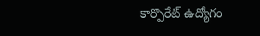కార్పొరేట్ ఉద్యోగం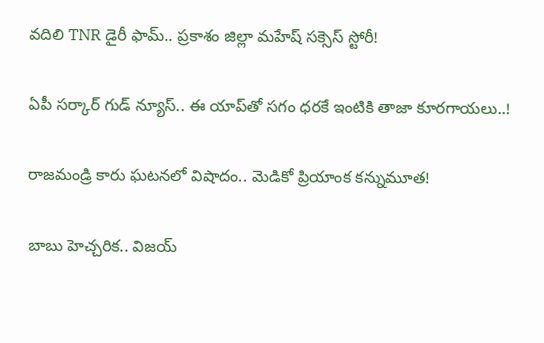వదిలి TNR డైరీ ఫామ్.. ప్రకాశం జిల్లా మహేష్ సక్సెస్ స్టోరీ!

ఏపీ స‌ర్కార్ గుడ్ న్యూస్‌.. ఈ యాప్‌తో సగం ధరకే ఇంటికి తాజా కూరగాయలు..!

రాజమండ్రి కారు ఘటనలో విషాదం.. మెడికో ప్రియాంక కన్నుమూత!

బాబు హెచ్చరిక.. విజయ్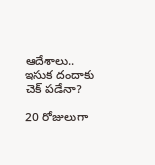ఆదేశాలు.. ఇసుక దందాకు చెక్ పడేనా?

20 రోజులుగా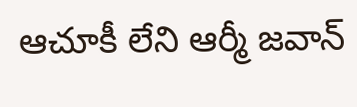ఆచూకీ లేని ఆర్మీ జవాన్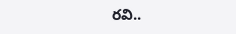రవి..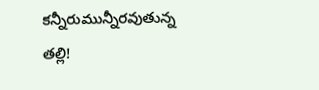కన్నీరుమున్నీరవుతున్న తల్లి!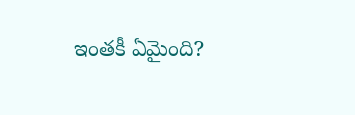ఇంతకీ ఏమైంది?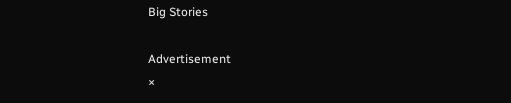Big Stories

Advertisement
×